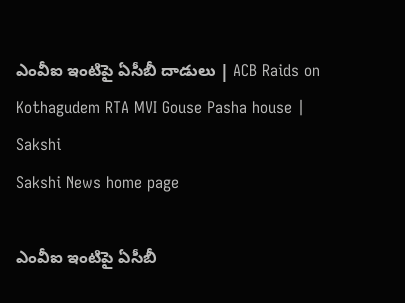ఎంవీఐ ఇంటిపై ఏసీబీ దాడులు | ACB Raids on Kothagudem RTA MVI Gouse Pasha house | Sakshi
Sakshi News home page

ఎంవీఐ ఇంటిపై ఏసీబీ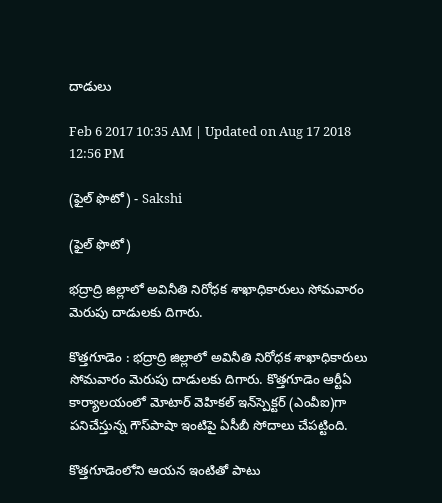దాడులు

Feb 6 2017 10:35 AM | Updated on Aug 17 2018 12:56 PM

(ఫైల్ ఫొటో) - Sakshi

(ఫైల్ ఫొటో)

భద్రాద్రి జిల్లాలో అవినీతి నిరోధక శాఖాధికారులు సోమవారం మెరుపు దాడులకు దిగారు.

కొత్తగూడెం : భద్రాద్రి జిల్లాలో అవినీతి నిరోధక శాఖాధికారులు సోమవారం మెరుపు దాడులకు దిగారు. కొత్తగూడెం ఆర్టీఏ కార్యాలయంలో మోటార్ వెహికల్ ఇన్‌స్పెక్టర్ (ఎంవీఐ)గా పనిచేస్తున్న గౌస్‌పాషా ఇంటిపై ఏసీబీ సోదాలు చేపట్టింది.

కొత్తగూడెంలోని ఆయన ఇంటితో పాటు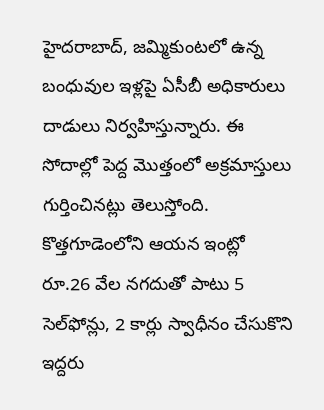హైదరాబాద్‌, జమ్మికుంటలో ఉన్న బంధువుల ఇళ్లపై ఏసీబీ అధికారులు దాడులు నిర్వహిస్తున్నారు. ఈ సోదాల్లో పెద్ద మొత్తంలో అక్రమాస్తులు గుర్తించినట్లు తెలుస్తోంది. కొత్తగూడెంలోని ఆయన ఇంట్లో రూ.26 వేల నగదుతో పాటు 5 సెల్‌ఫోన్లు, 2 కార్లు స్వాధీనం చేసుకొని ఇద్దరు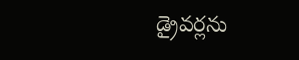డ్రైవర్లను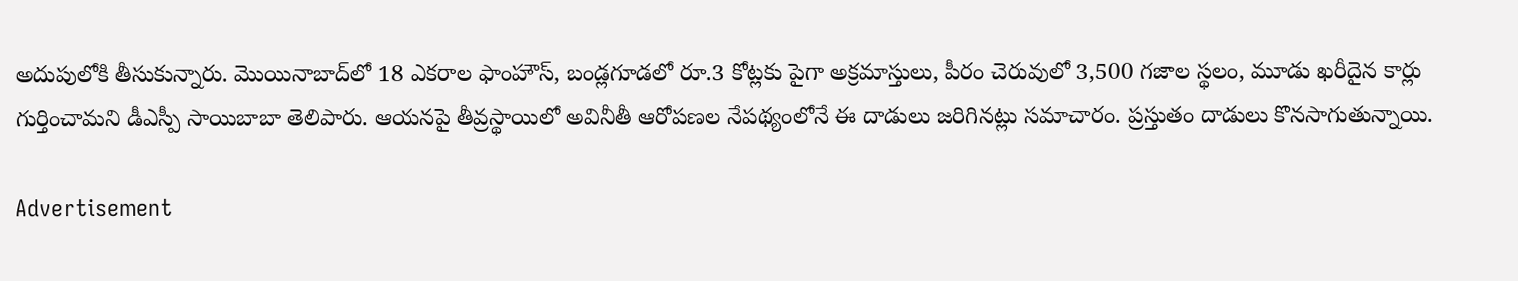అదుపులోకి తీసుకున్నారు. మొయినాబాద్‌లో 18 ఎకరాల ఫాంహౌస్‌, బండ్లగూడలో రూ.3 కోట్లకు పైగా అక్రమాస్తులు, పీరం చెరువులో 3,500 గజాల స్థలం, మూడు ఖరీదైన కార్లు గుర్తించామని డీఎస్పీ సాయిబాబా తెలిపారు. ఆయనపై తీవ్రస్థాయిలో అవినీతీ ఆరోపణల నేపథ్యంలోనే ఈ దాడులు జరిగినట్లు సమాచారం. ప్రస్తుతం దాడులు కొనసాగుతున్నాయి.

Advertisement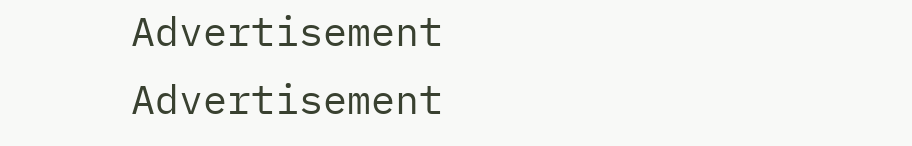Advertisement
Advertisement